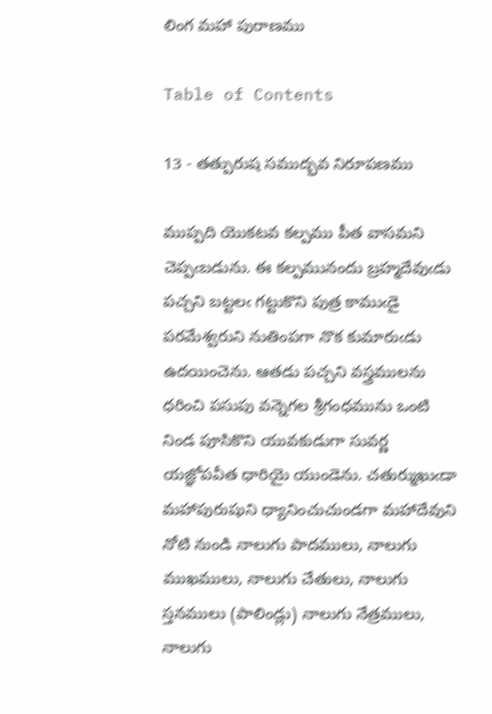లింగ మహా పురాణము

Table of Contents

13 - తత్పురుష సముద్భవ నిరూపణము

ముప్పది యొకటవ కల్పము పీత వాసమని చెప్పఁబడును. ఈ కల్పమునందు బ్రహ్మదేవుఁడు పచ్చని బట్టలఁ గట్టుకొని పుత్ర కాముఁడై పరమేశ్వరుని నుతింపగా నొక కుమారుఁడు ఉదయించెను. ఆతడు పచ్చని వస్త్రములను ధరించి పసుపు వన్నెగల శ్రీగంధమును ఒంటి నిండ పూసికొని యువకుడుగా సువర్ణ యజ్ఞోపవీత ధారియై యుండెను. చతుర్ముఖుఁడా మహాపురుషుని ధ్యానించుచుండగా మహాదేవుని నోటి నుండి నాలుగు పాదములు, నాలుగు ముఖములు, నాలుగు చేతులు, నాలుగు స్తనములు (పాలిండ్లు) నాలుగు నేత్రములు, నాలుగు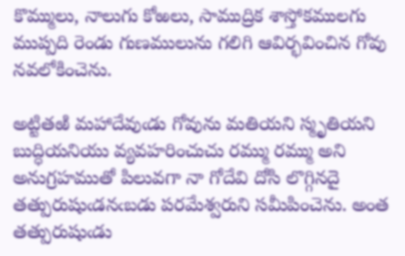కొమ్ములు, నాలుగు కోఱలు, సాముద్రిక శాస్తోకములగు ముప్పది రెండు గుణములును గలిగి ఆవిర్భవించిన గోవు నవలోకించెను.

అట్టితఱి మహాదేవుఁడు గోవును మతియని స్మృతియని బుద్ధియనియు వ్యవహరించుచు రమ్ము రమ్ము అని అనుగ్రహముతో పిలువగా నా గోదేవి దోసి లొగ్గినదై తత్పురుషుఁడనఁబడు పరమేశ్వరుని సమీపించెను. అంత తత్పురుషుఁడు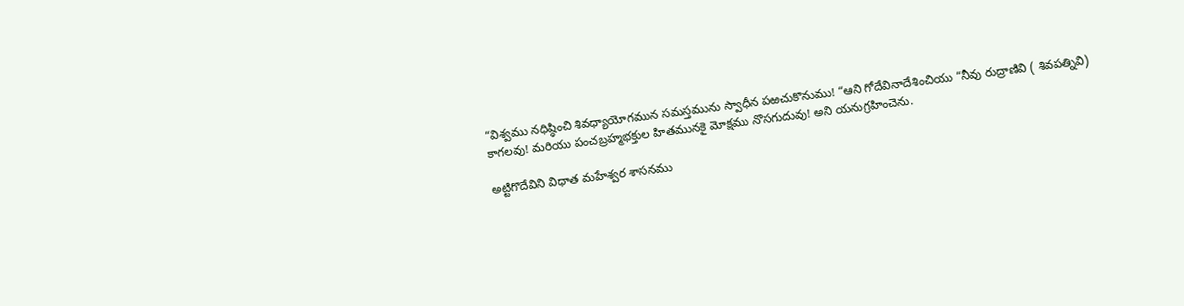“విశ్వము నధిష్ఠించి శివధ్యాయోగమున సమస్తమును స్వాధీన పఱచుకొనుము! “ఆని గోదేవినాదేశించియు “నీవు రుద్రాణివి ( శివపత్నివి) కాగలవు! మరియు పంచబ్రహ్మభక్తుల హితమునకై మోక్షము నొసగుదువు! అని యనుగ్రహించెను.

అట్టిగొదేవిని విధాత మహేశ్వర శాసనము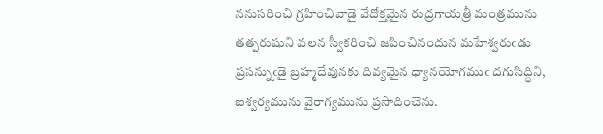ననుసరించి గ్రహించివాడై వేదోక్తమైన రుద్రగాయత్రీ మంత్రమును తత్పరుషుని వలన స్వీకరించి జపించినందున మహేశ్వరుఁడు ప్రసన్నుఁడై బ్రహ్మదేవునకు దివ్యమైన ధ్యానయోగముఁ దగుసిద్ధిని, ఐశ్వర్యమును వైరాగ్యమును ప్రసాదించెను.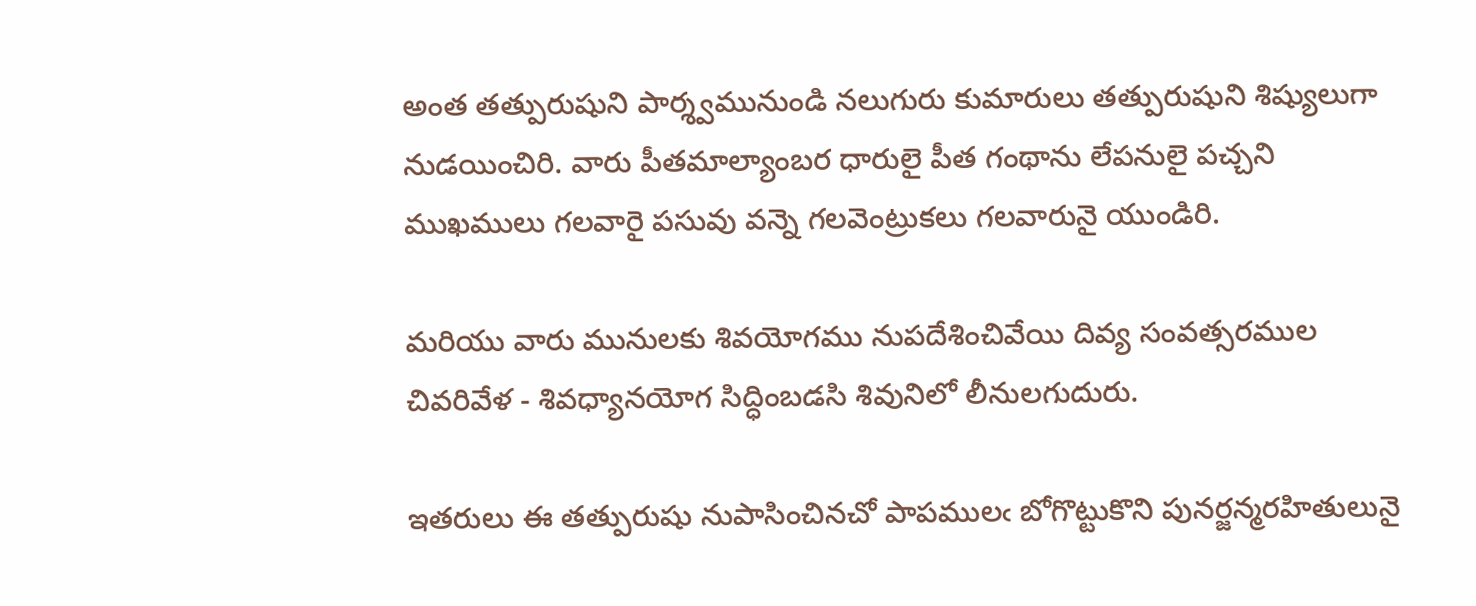అంత తత్పురుషుని పార్శ్వమునుండి నలుగురు కుమారులు తత్పురుషుని శిష్యులుగా నుడయించిరి. వారు పీతమాల్యాంబర ధారులై పీత గంథాను లేపనులై పచ్చని ముఖములు గలవారై పసువు వన్నె గలవెంట్రుకలు గలవారునై యుండిరి.

మరియు వారు మునులకు శివయోగము నుపదేశించివేయి దివ్య సంవత్సరముల చివరివేళ - శివధ్యానయోగ సిద్ధింబడసి శివునిలో లీనులగుదురు.

ఇతరులు ఈ తత్పురుషు నుపాసించినచో పాపములఁ బోగొట్టుకొని పునర్జన్మరహితులునై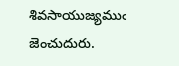శివసాయుజ్యముఁ జెంచుదురు.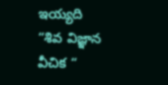ఇయ్యది
“శివ విజ్ఞాన వీచిక “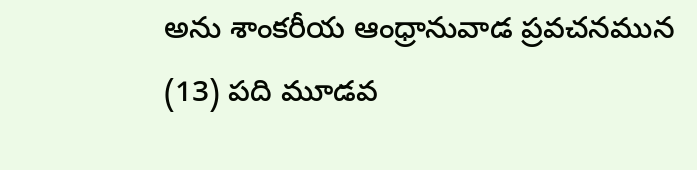అను శాంకరీయ ఆంధ్రానువాడ ప్రవచనమున
(13) పది మూడవ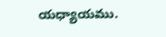యధ్యాయము.